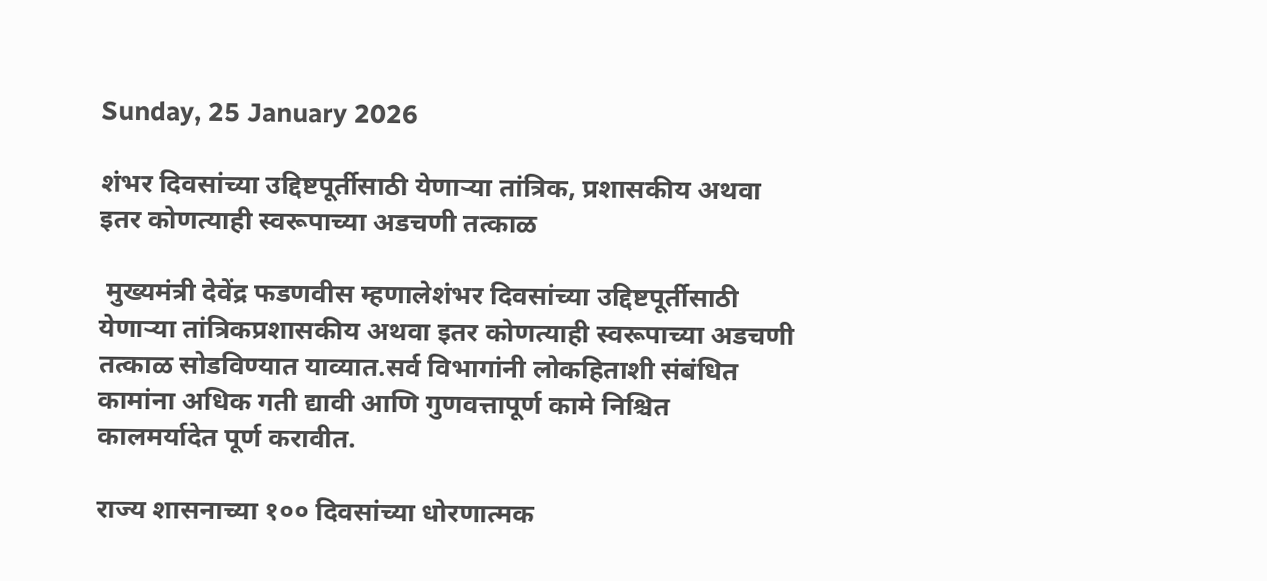Sunday, 25 January 2026

शंभर दिवसांच्या उद्दिष्टपूर्तीसाठी येणाऱ्या तांत्रिक, प्रशासकीय अथवा इतर कोणत्याही स्वरूपाच्या अडचणी तत्काळ

 मुख्यमंत्री देवेंद्र फडणवीस म्हणालेशंभर दिवसांच्या उद्दिष्टपूर्तीसाठी येणाऱ्या तांत्रिकप्रशासकीय अथवा इतर कोणत्याही स्वरूपाच्या अडचणी तत्काळ सोडविण्यात याव्यात.सर्व विभागांनी लोकहिताशी संबंधित कामांना अधिक गती द्यावी आणि गुणवत्तापूर्ण कामे निश्चित कालमर्यादेत पूर्ण करावीत.

राज्य शासनाच्या १०० दिवसांच्या धोरणात्मक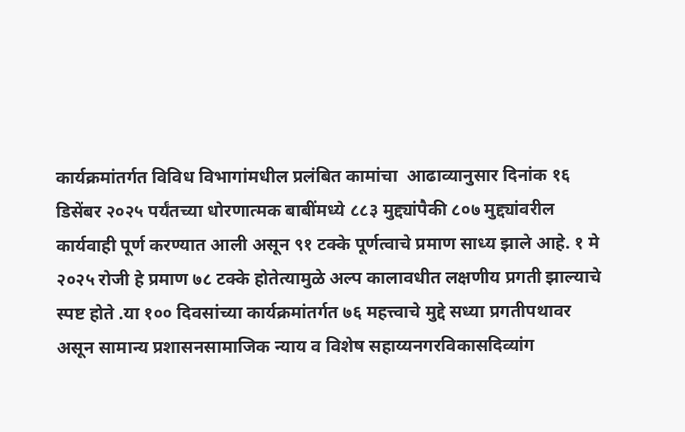कार्यक्रमांतर्गत विविध विभागांमधील प्रलंबित कामांचा  आढाव्यानुसार दिनांक १६ डिसेंबर २०२५ पर्यंतच्या धोरणात्मक बाबींमध्ये ८८३ मुद्द्यांपैकी ८०७ मुद्द्यांवरील कार्यवाही पूर्ण करण्यात आली असून ९१ टक्के पूर्णत्वाचे प्रमाण साध्य झाले आहे. १ मे २०२५ रोजी हे प्रमाण ७८ टक्के होतेत्यामुळे अल्प कालावधीत लक्षणीय प्रगती झाल्याचे स्पष्ट होते .या १०० दिवसांच्या कार्यक्रमांतर्गत ७६ महत्त्वाचे मुद्दे सध्या प्रगतीपथावर असून सामान्य प्रशासनसामाजिक न्याय व विशेष सहाय्यनगरविकासदिव्यांग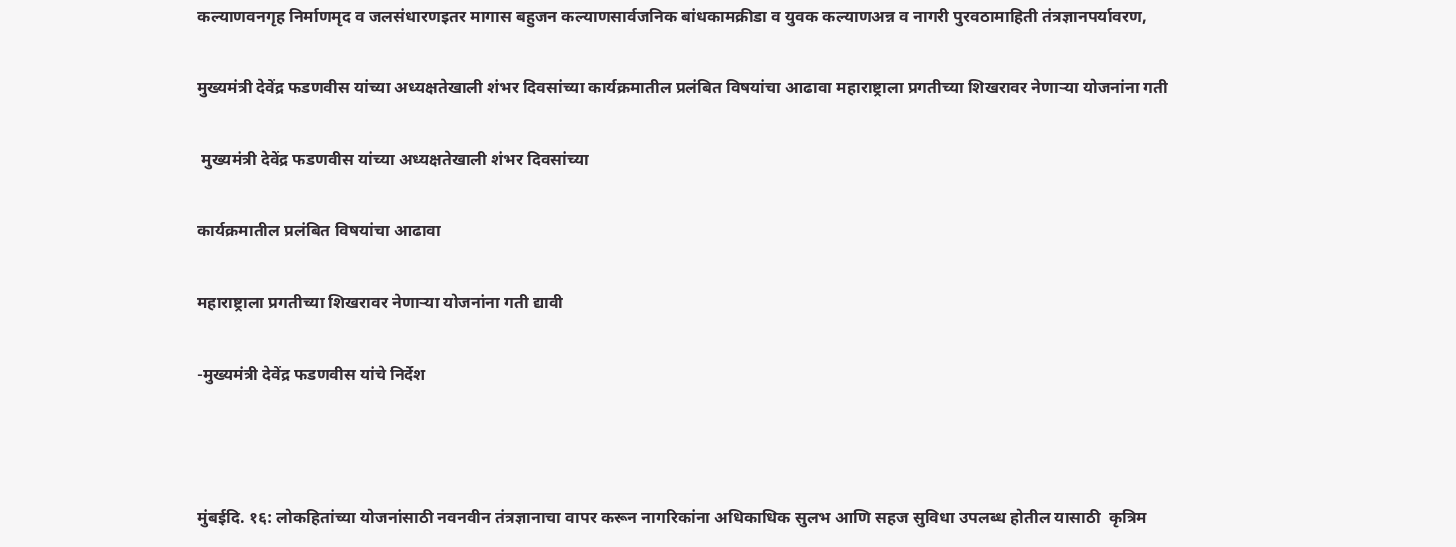कल्याणवनगृह निर्माणमृद व जलसंधारणइतर मागास बहुजन कल्याणसार्वजनिक बांधकामक्रीडा व युवक कल्याणअन्न व नागरी पुरवठामाहिती तंत्रज्ञानपर्यावरण,

मुख्यमंत्री देवेंद्र फडणवीस यांच्या अध्यक्षतेखाली शंभर दिवसांच्या कार्यक्रमातील प्रलंबित विषयांचा आढावा महाराष्ट्राला प्रगतीच्या शिखरावर नेणाऱ्या योजनांना गती

 मुख्यमंत्री देवेंद्र फडणवीस यांच्या अध्यक्षतेखाली शंभर दिवसांच्या

कार्यक्रमातील प्रलंबित विषयांचा आढावा

महाराष्ट्राला प्रगतीच्या शिखरावर नेणाऱ्या योजनांना गती द्यावी

-मुख्यमंत्री देवेंद्र फडणवीस यांचे निर्देश



मुंबईदि. १६: लोकहितांच्या योजनांसाठी नवनवीन तंत्रज्ञानाचा वापर करून नागरिकांना अधिकाधिक सुलभ आणि सहज सुविधा उपलब्ध होतील यासाठी  कृत्रिम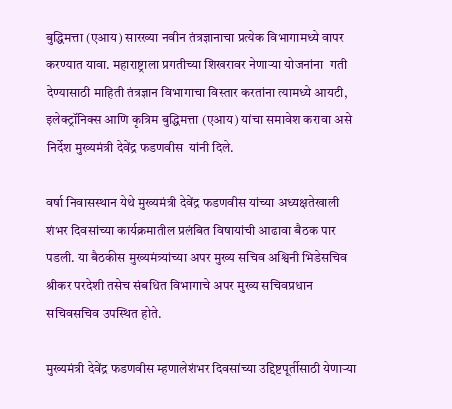बुद्धिमत्ता (एआय) सारख्या नवीन तंत्रज्ञानाचा प्रत्येक विभागामध्ये वापर करण्यात यावा. महाराष्ट्राला प्रगतीच्या शिखरावर नेणाऱ्या योजनांना  गती देण्यासाठी माहिती तंत्रज्ञान विभागाचा विस्तार करतांना त्यामध्ये आयटी, इलेक्ट्रॉनिक्स आणि कृत्रिम बुद्धिमत्ता (एआय) यांचा समावेश करावा असे निर्देश मुख्यमंत्री देवेंद्र फडणवीस  यांनी दिले.

वर्षा निवासस्थान येथे मुख्यमंत्री देवेंद्र फडणवीस यांच्या अध्यक्षतेखाली शंभर दिवसांच्या कार्यक्रमातील प्रलंबित विषायांची आढावा बैठक पार पडली. या बैठकीस मुख्यमंत्र्यांच्या अपर मुख्य सचिव अश्विनी भिडेसचिव श्रीकर परदेशी तसेच संबधित विभागाचे अपर मुख्य सचिवप्रधान सचिवसचिव उपस्थित होते.

मुख्यमंत्री देवेंद्र फडणवीस म्हणालेशंभर दिवसांच्या उद्दिष्टपूर्तीसाठी येणाऱ्या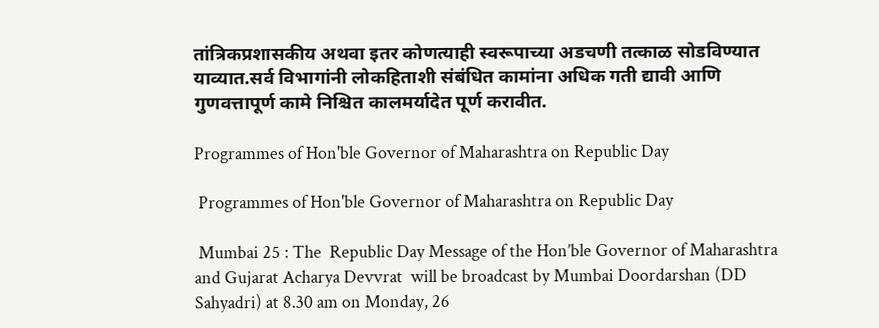तांत्रिकप्रशासकीय अथवा इतर कोणत्याही स्वरूपाच्या अडचणी तत्काळ सोडविण्यात याव्यात.सर्व विभागांनी लोकहिताशी संबंधित कामांना अधिक गती द्यावी आणि गुणवत्तापूर्ण कामे निश्चित कालमर्यादेत पूर्ण करावीत.

Programmes of Hon'ble Governor of Maharashtra on Republic Day

 Programmes of Hon'ble Governor of Maharashtra on Republic Day

 Mumbai 25 : The  Republic Day Message of the Hon’ble Governor of Maharashtra and Gujarat Acharya Devvrat  will be broadcast by Mumbai Doordarshan (DD Sahyadri) at 8.30 am on Monday, 26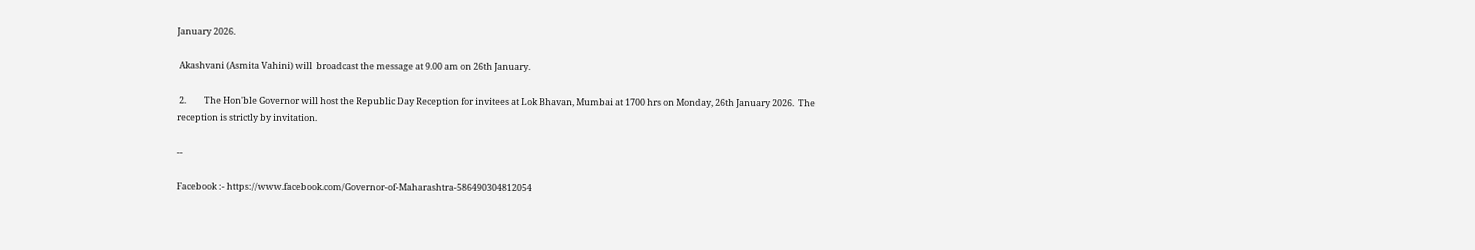January 2026.

 Akashvani (Asmita Vahini) will  broadcast the message at 9.00 am on 26th January.

 2.         The Hon'ble Governor will host the Republic Day Reception for invitees at Lok Bhavan, Mumbai at 1700 hrs on Monday, 26th January 2026.  The reception is strictly by invitation.

--

Facebook :- https://www.facebook.com/Governor-of-Maharashtra-586490304812054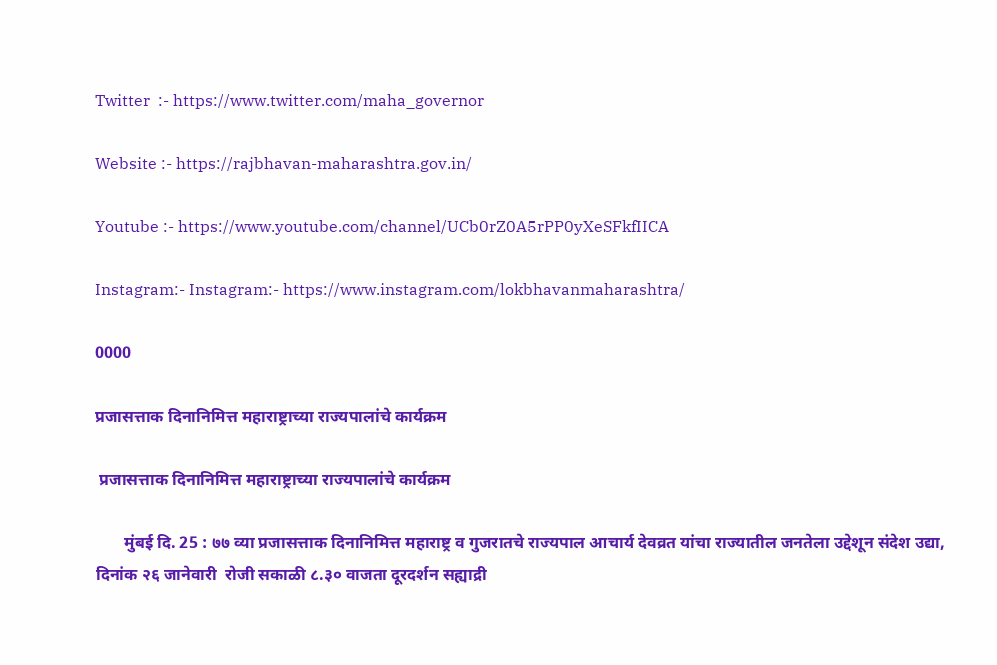Twitter  :- https://www.twitter.com/maha_governor

Website :- https://rajbhavan-maharashtra.gov.in/

Youtube :- https://www.youtube.com/channel/UCb0rZ0A5rPP0yXeSFkfIICA

Instagram:- Instagram:- https://www.instagram.com/lokbhavanmaharashtra/

0000

प्रजासत्ताक दिनानिमित्त महाराष्ट्राच्या राज्यपालांचे कार्यक्रम

 प्रजासत्ताक दिनानिमित्त महाराष्ट्राच्या राज्यपालांचे कार्यक्रम

       मुंबई दि. 25 : ७७ व्या प्रजासत्ताक दिनानिमित्त महाराष्ट्र व गुजरातचे राज्यपाल आचार्य देवव्रत यांचा राज्यातील जनतेला उद्देशून संदेश उद्या, दिनांक २६ जानेवारी  रोजी सकाळी ८.३० वाजता दूरदर्शन सह्याद्री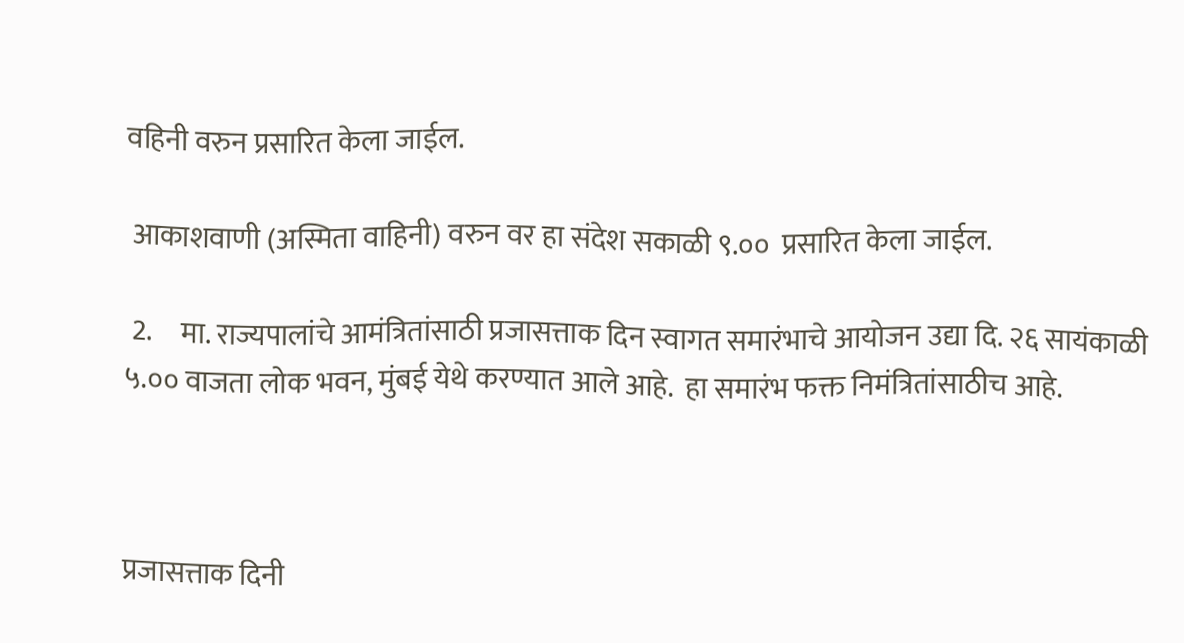वहिनी वरुन प्रसारित केला जाईल.

 आकाशवाणी (अस्मिता वाहिनी) वरुन वर हा संदेश सकाळी ९.००  प्रसारित केला जाईल.

 2.     मा. राज्यपालांचे आमंत्रितांसाठी प्रजासत्ताक दिन स्वागत समारंभाचे आयोजन उद्या दि. २६ सायंकाळी ५.०० वाजता लोक भवन, मुंबई येथे करण्यात आले आहे.  हा समारंभ फक्त निमंत्रितांसाठीच आहे.



प्रजासत्ताक दिनी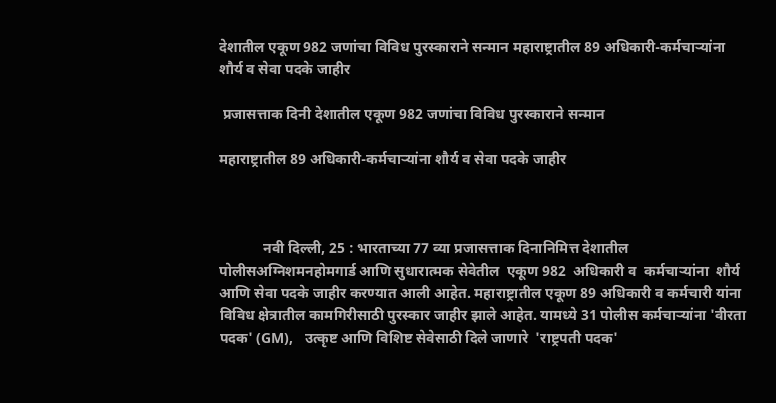देशातील एकूण 982 जणांचा विविध पुरस्काराने सन्मान महाराष्ट्रातील 89 अधिकारी-कर्मचाऱ्यांना शौर्य व सेवा पदके जाहीर

 प्रजासत्ताक दिनी देशातील एकूण 982 जणांचा विविध पुरस्काराने सन्मान

महाराष्ट्रातील 89 अधिकारी-कर्मचाऱ्यांना शौर्य व सेवा पदके जाहीर



            नवी दिल्ली, 25 : भारताच्या 77 व्या प्रजासत्ताक दिनानिमित्त देशातील पोलीसअग्निशमनहोमगार्ड आणि सुधारात्मक सेवेतील  एकूण 982  अधिकारी व  कर्मचाऱ्यांना  शौर्य आणि सेवा पदके जाहीर करण्यात आली आहेत. महाराष्ट्रातील एकूण 89 अधिकारी व कर्मचारी यांना विविध क्षेत्रातील कामगिरीसाठी पुरस्कार जाहीर झाले आहेत. यामध्ये 31 पोलीस कर्मचाऱ्यांना 'वीरता पदक' (GM),   उत्कृष्ट आणि विशिष्ट सेवेसाठी दिले जाणारे  'राष्ट्रपती पदक'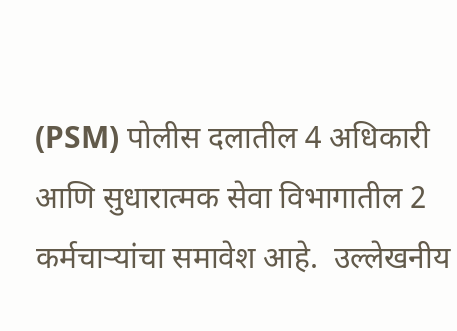(PSM) पोलीस दलातील 4 अधिकारी आणि सुधारात्मक सेवा विभागातील 2 कर्मचाऱ्यांचा समावेश आहे.  उल्लेखनीय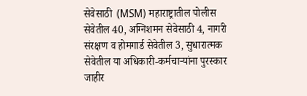सेवेसाठी  (MSM) महाराष्ट्रातील पोलीस सेवेतील 40, अग्निशमन सेवेसाठी 4, नागरी संरक्षण व होमगार्ड सेवेतील 3, सुधारात्मक सेवेतील या अधिकारी-कर्मचाऱ्यांना पुरस्कार जाहीर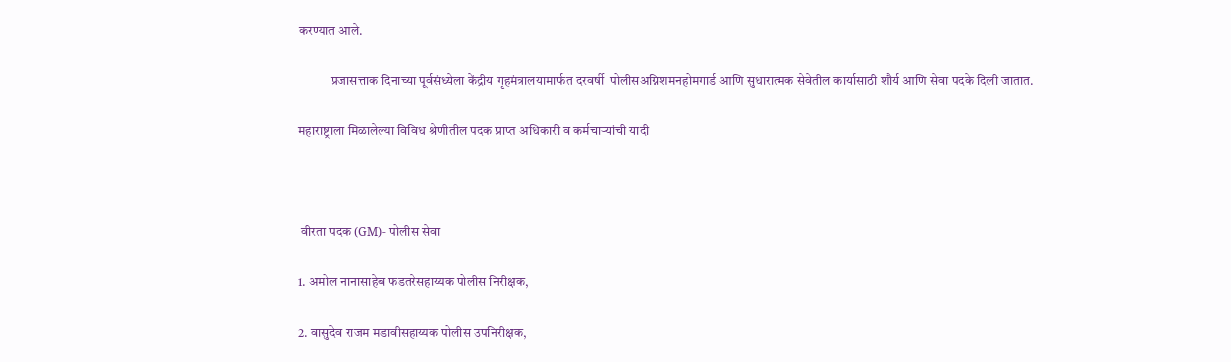करण्यात आले.

            प्रजासत्ताक दिनाच्या पूर्वसंध्येला केंद्रीय गृहमंत्रालयामार्फत दरवर्षी  पोलीसअग्निशमनहोमगार्ड आणि सुधारात्मक सेवेतील कार्यासाठी शौर्य आणि सेवा पदके दिली जातात.

महाराष्ट्राला मिळालेल्या विविध श्रेणीतील पदक प्राप्त अधिकारी व कर्मचाऱ्यांची यादी



 वीरता पदक (GM)- पोलीस सेवा

1. अमोल नानासाहेब फडतरेसहाय्यक पोलीस निरीक्षक,

2. वासुदेव राजम मडावीसहाय्यक पोलीस उपनिरीक्षक,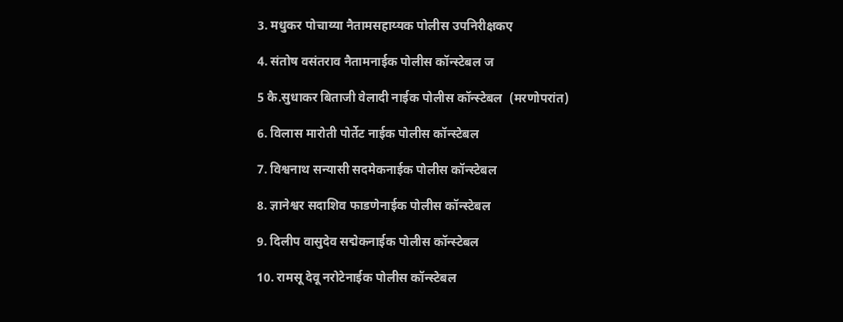3. मधुकर पोचाय्या नैतामसहाय्यक पोलीस उपनिरीक्षकए

4. संतोष वसंतराव नैतामनाईक पोलीस कॉन्स्टेबल ज

5 कै.सुधाकर बिताजी वेलादी नाईक पोलीस कॉन्स्टेबल  (मरणोपरांत)

6. विलास मारोती पोर्तेट नाईक पोलीस कॉन्स्टेबल

7. विश्वनाथ सन्यासी सदमेकनाईक पोलीस कॉन्स्टेबल

8. ज्ञानेश्वर सदाशिव फाडणेनाईक पोलीस कॉन्स्टेबल

9. दिलीप वासुदेव सद्मेकनाईक पोलीस कॉन्स्टेबल

10. रामसू देवू नरोटेनाईक पोलीस कॉन्स्टेबल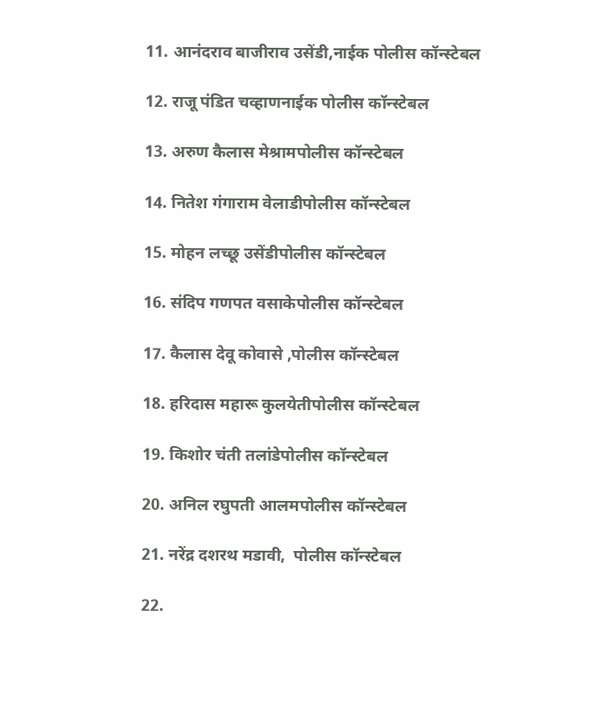11. आनंदराव बाजीराव उसेंडी,नाईक पोलीस कॉन्स्टेबल

12. राजू पंडित चव्हाणनाईक पोलीस कॉन्स्टेबल

13. अरुण कैलास मेश्रामपोलीस कॉन्स्टेबल

14. नितेश गंगाराम वेलाडीपोलीस कॉन्स्टेबल

15. मोहन लच्छू उसेंडीपोलीस कॉन्स्टेबल

16. संदिप गणपत वसाकेपोलीस कॉन्स्टेबल

17. कैलास देवू कोवासे ,पोलीस कॉन्स्टेबल

18. हरिदास महारू कुलयेतीपोलीस कॉन्स्टेबल

19. किशोर चंती तलांडेपोलीस कॉन्स्टेबल

20. अनिल रघुपती आलमपोलीस कॉन्स्टेबल

21. नरेंद्र दशरथ मडावी,  पोलीस कॉन्स्टेबल

22.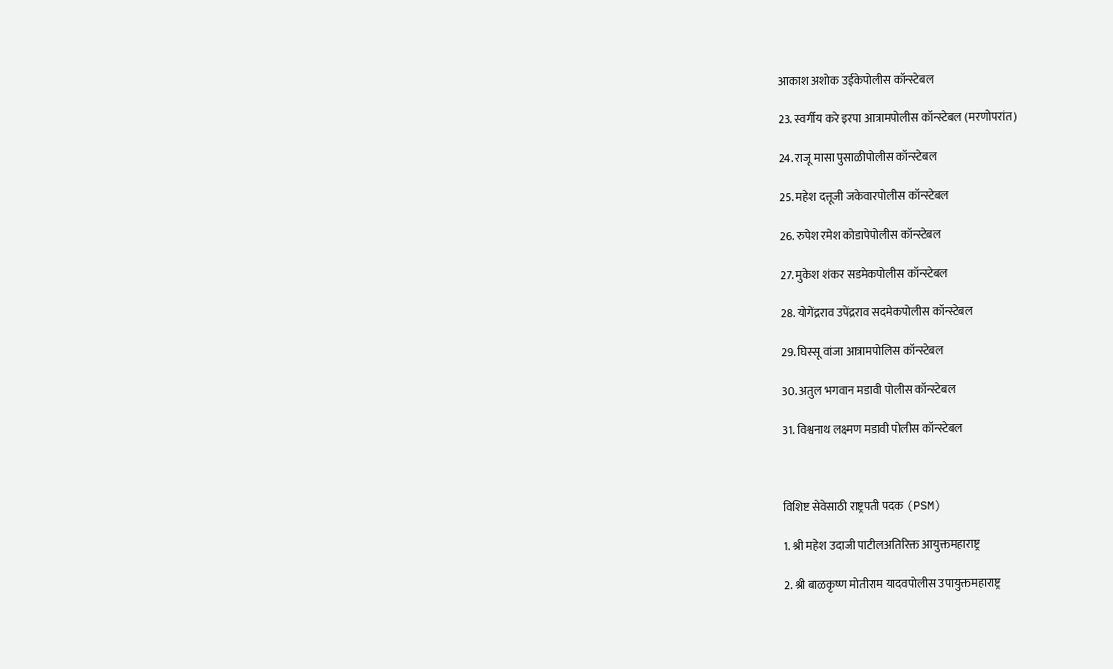आकाश अशोक उईकेपोलीस कॉन्स्टेबल

23. स्वर्गीय करे इरपा आत्रामपोलीस कॉन्स्टेबल (मरणोपरांत)

24. राजू मासा पुसाळीपोलीस कॉन्स्टेबल

25. महेश दत्तूजी जकेवारपोलीस कॉन्स्टेबल

26. रुपेश रमेश कोडापेपोलीस कॉन्स्टेबल

27. मुकेश शंकर सडमेकपोलीस कॉन्स्टेबल

28. योगेंद्रराव उपेंद्रराव सदमेकपोलीस कॉन्स्टेबल

29. घिस्सू वांजा आत्रामपोलिस कॉन्स्टेबल

30. अतुल भगवान मडावी पोलीस कॉन्स्टेबल

31. विश्वनाथ लक्ष्मण मडावी पोलीस कॉन्स्टेबल



विशिष्ट सेवेसाठी राष्ट्रपती पदक (PSM)

1. श्री महेश उदाजी पाटीलअतिरिक्त आयुक्तमहाराष्ट्र

2. श्री बाळकृष्ण मोतीराम यादवपोलीस उपायुक्तमहाराष्ट्र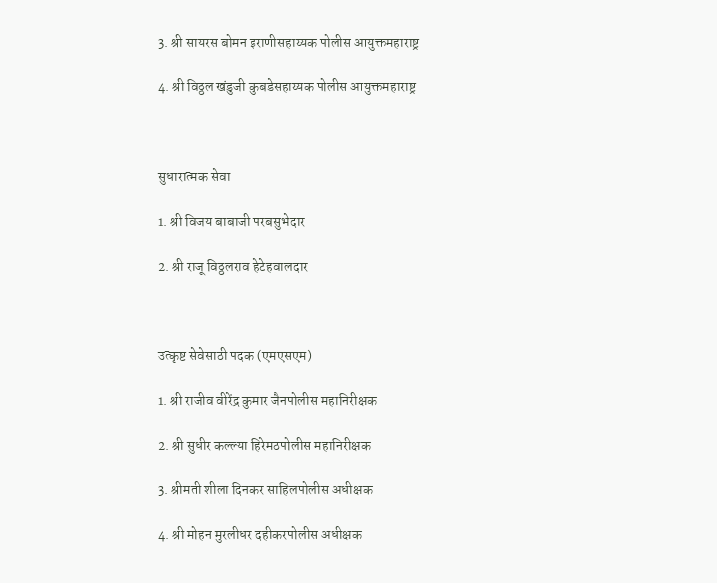3. श्री सायरस बोमन इराणीसहाय्यक पोलीस आयुक्तमहाराष्ट्र

4. श्री विठ्ठल खंडुजी कुबडेसहाय्यक पोलीस आयुक्तमहाराष्ट्र



सुधारात्मक सेवा

1. श्री विजय बाबाजी परबसुभेदार

2. श्री राजू विठ्ठलराव हेटेहवालदार



उत्कृष्ट सेवेसाठी पदक (एमएसएम)

1. श्री राजीव वीरेंद्र कुमार जैनपोलीस महानिरीक्षक

2. श्री सुधीर कल्ल्या हिरेमठपोलीस महानिरीक्षक

3. श्रीमती शीला दिनकर साहिलपोलीस अधीक्षक

4. श्री मोहन मुरलीधर दहीकरपोलीस अधीक्षक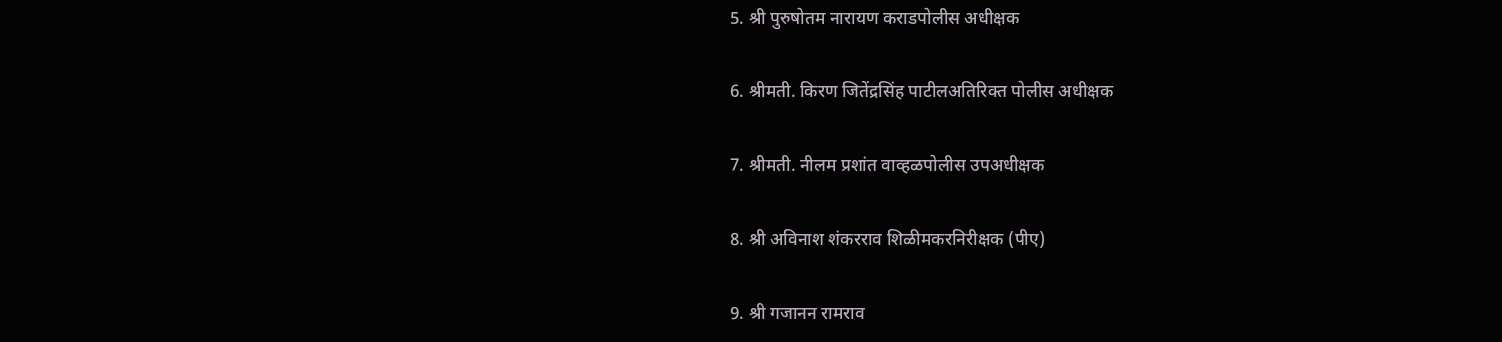5. श्री पुरुषोतम नारायण कराडपोलीस अधीक्षक

6. श्रीमती. किरण जितेंद्रसिंह पाटीलअतिरिक्त पोलीस अधीक्षक

7. श्रीमती. नीलम प्रशांत वाव्हळपोलीस उपअधीक्षक

8. श्री अविनाश शंकरराव शिळीमकरनिरीक्षक (पीए)

9. श्री गजानन रामराव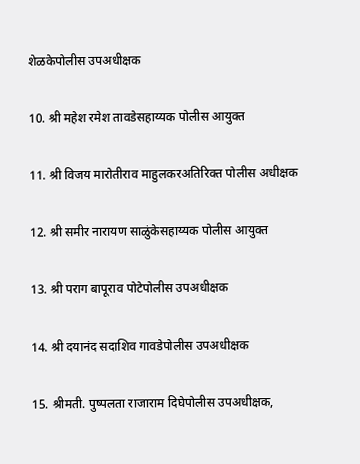शेळकेपोलीस उपअधीक्षक

10. श्री महेश रमेश तावडेसहाय्यक पोलीस आयुक्त

11. श्री विजय मारोतीराव माहुलकरअतिरिक्त पोलीस अधीक्षक

12. श्री समीर नारायण साळुंकेसहाय्यक पोलीस आयुक्त

13. श्री पराग बापूराव पोटेपोलीस उपअधीक्षक

14. श्री दयानंद सदाशिव गावडेपोलीस उपअधीक्षक

15. श्रीमती. पुष्पलता राजाराम दिघेपोलीस उपअधीक्षक,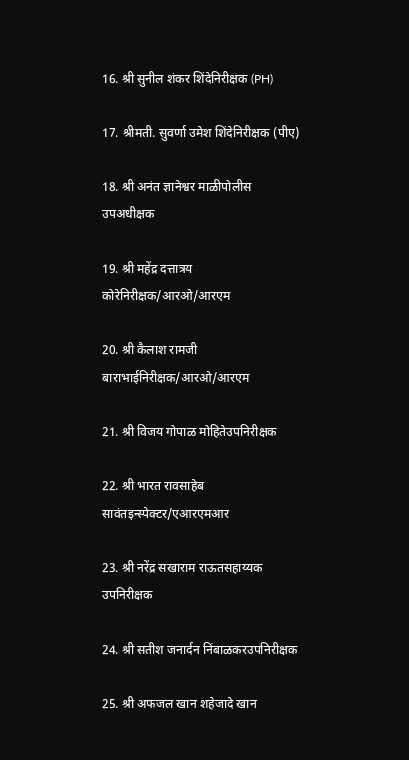16. श्री सुनील शंकर शिंदेनिरीक्षक (PH)

17. श्रीमती. सुवर्णा उमेश शिंदेनिरीक्षक (पीए)

18. श्री अनंत ज्ञानेश्वर माळीपोलीस उपअधीक्षक

19. श्री महेंद्र दत्तात्रय कोरेनिरीक्षक/आरओ/आरएम

20. श्री कैलाश रामजी बाराभाईनिरीक्षक/आरओ/आरएम

21. श्री विजय गोपाळ मोहितेउपनिरीक्षक

22. श्री भारत रावसाहेब सावंतइन्स्पेक्टर/एआरएमआर

23. श्री नरेंद्र सखाराम राऊतसहाय्यक उपनिरीक्षक

24. श्री सतीश जनार्दन निंबाळकरउपनिरीक्षक

25. श्री अफजल खान शहेजादे खान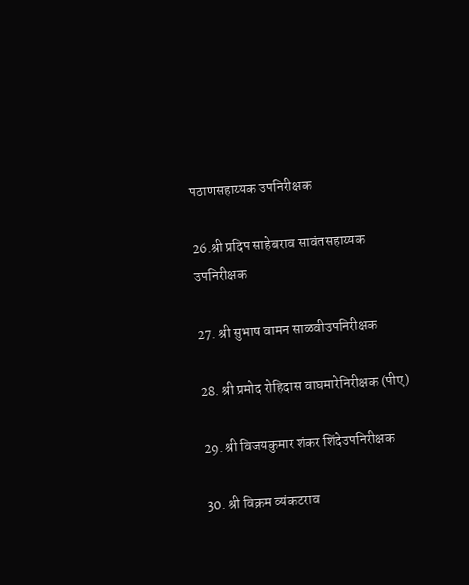पठाणसहाय्यक उपनिरीक्षक

26.श्री प्रदिप साहेबराव सावंतसहाय्यक उपनिरीक्षक

27. श्री सुभाष वामन साळवीउपनिरीक्षक

28. श्री प्रमोद रोहिदास वाघमारेनिरीक्षक (पीए)

29. श्री विजयकुमार शंकर शिंदेउपनिरीक्षक

30. श्री विक्रम व्यंकटराव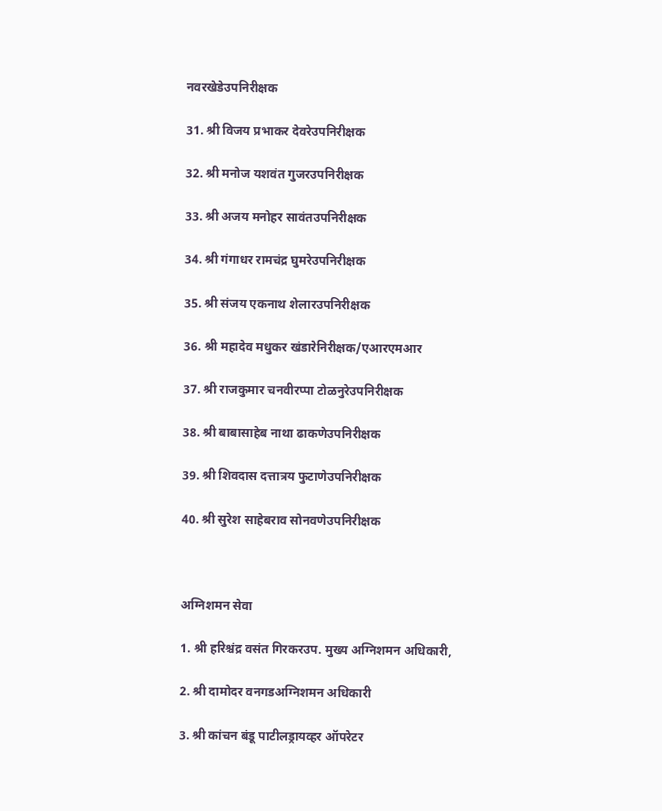नवरखेडेउपनिरीक्षक

31. श्री विजय प्रभाकर देवरेउपनिरीक्षक

32. श्री मनोज यशवंत गुजरउपनिरीक्षक

33. श्री अजय मनोहर सावंतउपनिरीक्षक

34. श्री गंगाधर रामचंद्र घुमरेउपनिरीक्षक

35. श्री संजय एकनाथ शेलारउपनिरीक्षक

36. श्री महादेव मधुकर खंडारेनिरीक्षक/एआरएमआर

37. श्री राजकुमार चनवीरप्पा टोळनुरेउपनिरीक्षक

38. श्री बाबासाहेब नाथा ढाकणेउपनिरीक्षक

39. श्री शिवदास दत्तात्रय फुटाणेउपनिरीक्षक

40. श्री सुरेश साहेबराव सोनवणेउपनिरीक्षक



अग्निशमन सेवा

1. श्री हरिश्चंद्र वसंत गिरकरउप. मुख्य अग्निशमन अधिकारी,

2. श्री दामोदर वनगडअग्निशमन अधिकारी

3. श्री कांचन बंडू पाटीलड्रायव्हर ऑपरेटर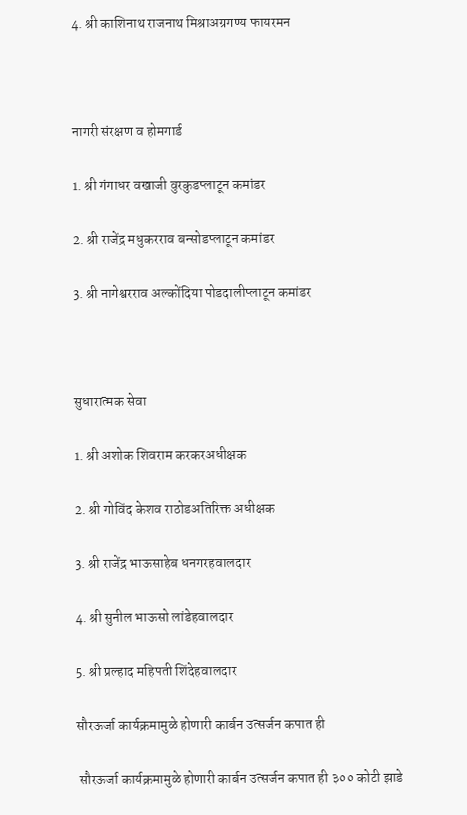4. श्री काशिनाथ राजनाथ मिश्राअग्रगण्य फायरमन



नागरी संरक्षण व होमगार्ड

1. श्री गंगाधर वखाजी वुरकुडप्लाटून कमांडर

2. श्री राजेंद्र मधुकरराव बन्सोडप्लाटून कमांडर

3. श्री नागेश्वरराव अल्कोंदिया पोडदालीप्लाटून कमांडर



सुधारात्मक सेवा

1. श्री अशोक शिवराम करकरअधीक्षक

2. श्री गोविंद केशव राठोडअतिरिक्त अधीक्षक

3. श्री राजेंद्र भाऊसाहेब धनगरहवालदार

4. श्री सुनील भाऊसो लांडेहवालदार

5. श्री प्रल्हाद महिपती शिंदेहवालदार

सौरऊर्जा कार्यक्रमामुळे होणारी कार्बन उत्सर्जन कपात ही

 सौरऊर्जा कार्यक्रमामुळे होणारी कार्बन उत्सर्जन कपात ही ३०० कोटी झाडे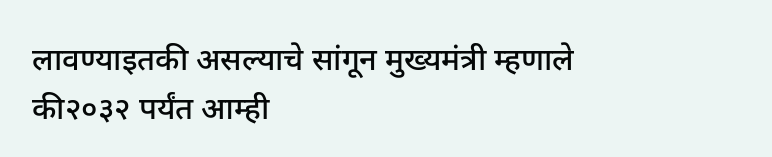लावण्याइतकी असल्याचे सांगून मुख्यमंत्री म्हणाले की२०३२ पर्यंत आम्ही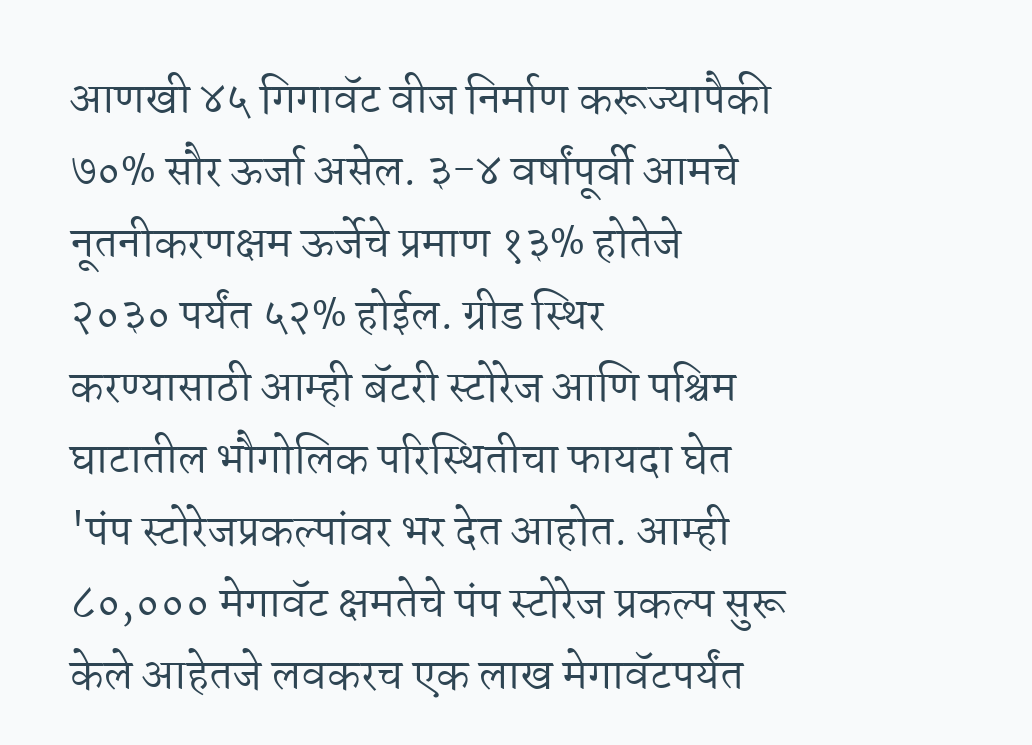आणखी ४५ गिगावॅट वीज निर्माण करूज्यापैकी ७०% सौर ऊर्जा असेल. ३-४ वर्षांपूर्वी आमचे नूतनीकरणक्षम ऊर्जेचे प्रमाण १३% होतेजे २०३० पर्यंत ५२% होईल. ग्रीड स्थिर करण्यासाठी आम्ही बॅटरी स्टोरेज आणि पश्चिम घाटातील भौगोलिक परिस्थितीचा फायदा घेत 'पंप स्टोरेजप्रकल्पांवर भर देत आहोत. आम्ही ८०,००० मेगावॅट क्षमतेचे पंप स्टोरेज प्रकल्प सुरू केले आहेतजे लवकरच एक लाख मेगावॅटपर्यंत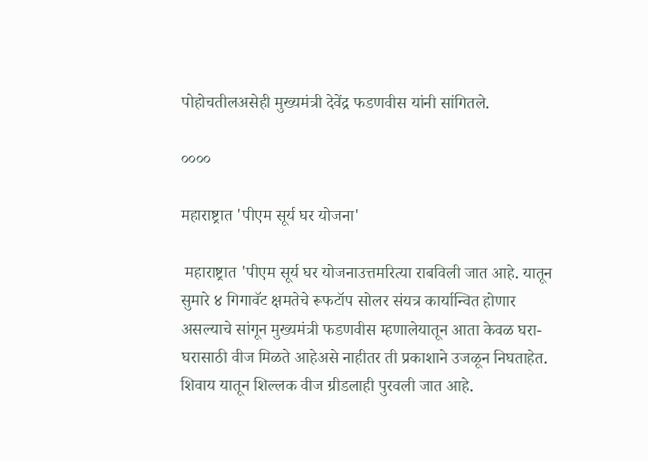पोहोचतीलअसेही मुख्यमंत्री देवेंद्र फडणवीस यांनी सांगितले.

००००

महाराष्ट्रात 'पीएम सूर्य घर योजना'

 महाराष्ट्रात 'पीएम सूर्य घर योजनाउत्तमरित्या राबविली जात आहे. यातून सुमारे ४ गिगावॅट क्षमतेचे रूफटॉप सोलर संयत्र कार्यान्वित होणार असल्याचे सांगून मुख्यमंत्री फडणवीस म्हणालेयातून आता केवळ घरा-घरासाठी वीज मिळते आहेअसे नाहीतर ती प्रकाशाने उजळून निघताहेत. शिवाय यातून शिल्लक वीज ग्रीडलाही पुरवली जात आहे.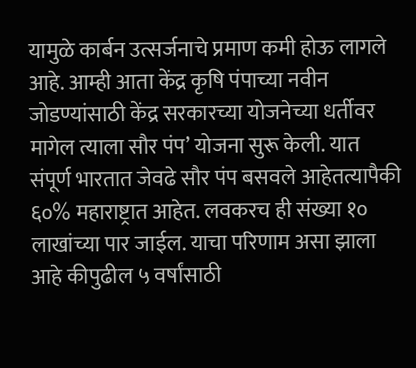यामुळे कार्बन उत्सर्जनाचे प्रमाण कमी होऊ लागले आहे. आम्ही आता केंद्र कृषि पंपाच्या नवीन जोडण्यांसाठी केंद्र सरकारच्या योजनेच्या धर्तीवर मागेल त्याला सौर पंप’ योजना सुरू केली. यात संपूर्ण भारतात जेवढे सौर पंप बसवले आहेतत्यापैकी ६०% महाराष्ट्रात आहेत. लवकरच ही संख्या १० लाखांच्या पार जाईल. याचा परिणाम असा झाला आहे कीपुढील ५ वर्षांसाठी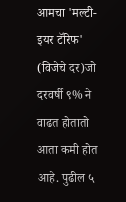आमचा 'मल्टी-इयर टॅरिफ' (विजेचे दर)जो दरवर्षी ९% ने वाढत होतातो आता कमी होत आहे. पुढील ५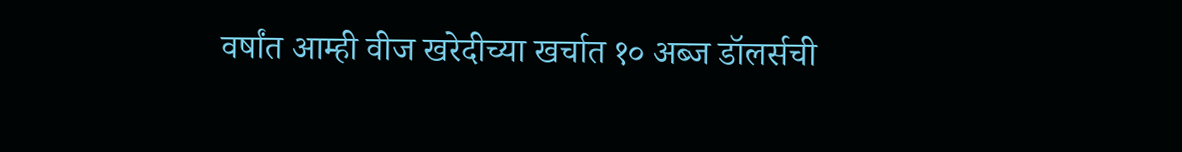वर्षांत आम्ही वीज खरेदीच्या खर्चात १० अब्ज डॉलर्सची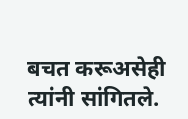बचत करूअसेही त्यांनी सांगितले.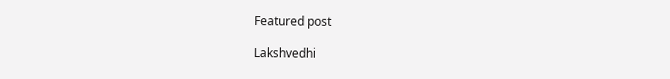Featured post

Lakshvedhi